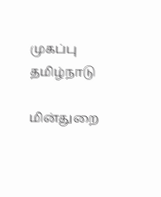முகப்பு
தமிழ்நாடு

மின்துறை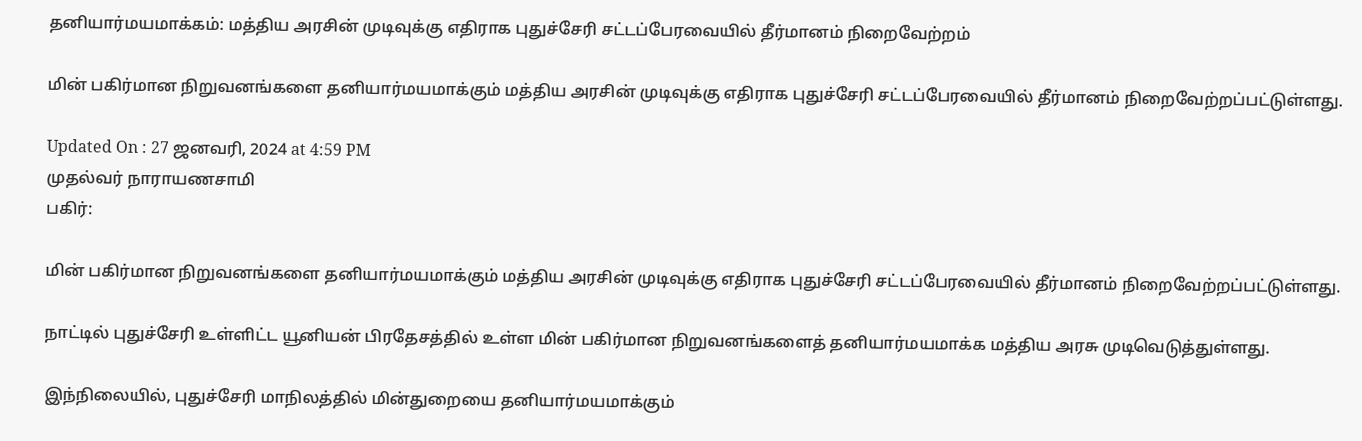தனியார்மயமாக்கம்: மத்திய அரசின் முடிவுக்கு எதிராக புதுச்சேரி சட்டப்பேரவையில் தீர்மானம் நிறைவேற்றம்

மின் பகிர்மான நிறுவனங்களை தனியார்மயமாக்கும் மத்திய அரசின் முடிவுக்கு எதிராக புதுச்சேரி சட்டப்பேரவையில் தீர்மானம் நிறைவேற்றப்பட்டுள்ளது.

Updated On : 27 ஜனவரி, 2024 at 4:59 PM
முதல்வர் நாராயணசாமி
பகிர்:

மின் பகிர்மான நிறுவனங்களை தனியார்மயமாக்கும் மத்திய அரசின் முடிவுக்கு எதிராக புதுச்சேரி சட்டப்பேரவையில் தீர்மானம் நிறைவேற்றப்பட்டுள்ளது.

நாட்டில் புதுச்சேரி உள்ளிட்ட யூனியன் பிரதேசத்தில் உள்ள மின் பகிர்மான நிறுவனங்களைத் தனியார்மயமாக்க மத்திய அரசு முடிவெடுத்துள்ளது.

இந்நிலையில், புதுச்சேரி மாநிலத்தில் மின்துறையை தனியார்மயமாக்கும்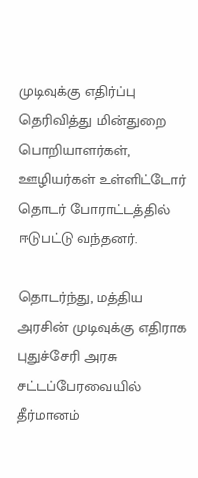முடிவுக்கு எதிர்ப்பு தெரிவித்து மின்துறை பொறியாளர்கள், ஊழியர்கள் உள்ளிட்டோர் தொடர் போராட்டத்தில் ஈடுபட்டு வந்தனர்.

தொடர்ந்து, மத்திய அரசின் முடிவுக்கு எதிராக புதுச்சேரி அரசு சட்டப்பேரவையில் தீர்மானம்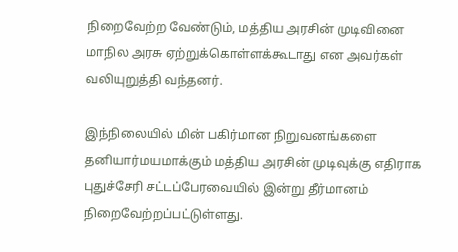நிறைவேற்ற வேண்டும், மத்திய அரசின் முடிவினை மாநில அரசு ஏற்றுக்கொள்ளக்கூடாது என அவர்கள் வலியுறுத்தி வந்தனர்.

இந்நிலையில் மின் பகிர்மான நிறுவனங்களை தனியார்மயமாக்கும் மத்திய அரசின் முடிவுக்கு எதிராக புதுச்சேரி சட்டப்பேரவையில் இன்று தீர்மானம் நிறைவேற்றப்பட்டுள்ளது.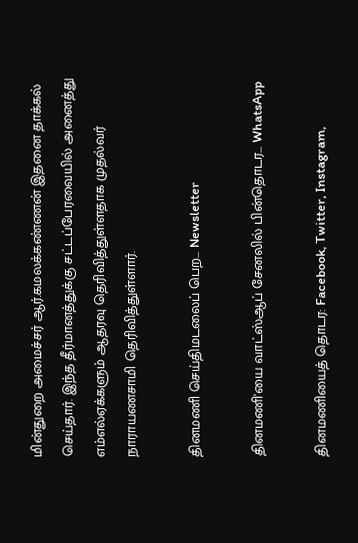மின்துறை அமைச்சர் ஆர்.கமலக்கண்ணன் இதனை தாக்கல் செய்தார். இந்த தீர்மானத்துக்கு சட்டப்பேரவையில் அனைத்து எம்எல்ஏக்களும் ஆதரவு தெரிவித்துள்ளதாக முதல்வர் நாராயணசாமி தெரிவித்துள்ளார்.

தினமணி செய்திமடலைப் பெற... Newsletter

தினமணி'யை வாட்ஸ்ஆப் சேனலில் பின்தொடர... WhatsApp

தினமணியைத் தொடர: Facebook, Twitter, Instagram,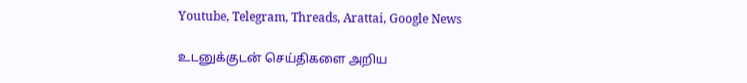Youtube, Telegram, Threads, Arattai, Google News

உடனுக்குடன் செய்திகளை அறிய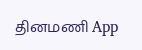தினமணி App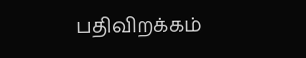பதிவிறக்கம்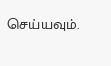செய்யவும்.